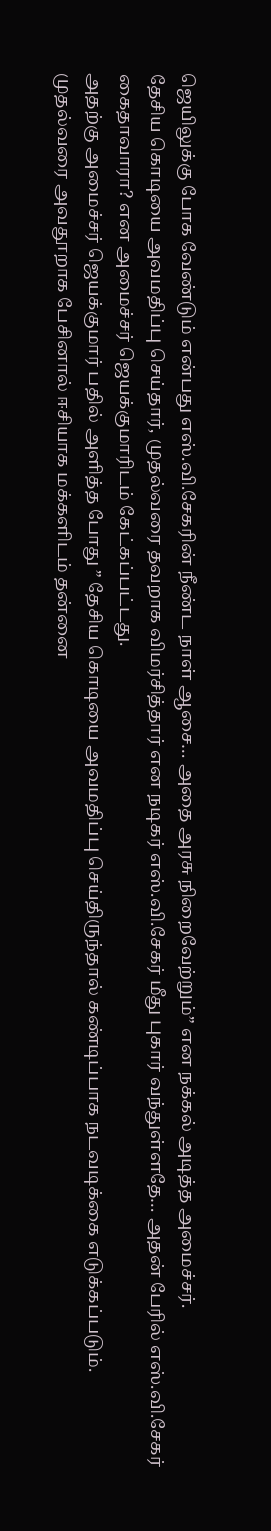ஜெயிலுக்கு போக வேண்டும் என்பது எஸ்.வி.சேகரின் நீண்ட நாள் ஆசை… அதை அரசு நிறைவேற்றும்” என நக்கல் அடித்த அமைச்சர்.
தேசிய கொடியை அவமதிப்பு செய்தார், முதல்வரை தவறாக விமர்சித்தார் என நடிகர் எஸ்.வி.சேகர் மீது புகார் வந்துள்ளதே… அதன் பேரில் எஸ்.வி.சேகர் கைதாவாரா? என அமைச்சர் ஜெயக்குமாரிடம் கேட்கப்பட்டது.
அதற்கு அமைச்சர் ஜெயக்குமார் பதில் அளித்த போது ” தேசிய கொடியை அவமதிப்பு செய்திருந்தால் கண்டிப்பாக நடவடிக்கை எடுக்கப்படும்.
முதல்வரை அவதூறாக பேசினால் ஈசியாக மக்களிடம் தன்னை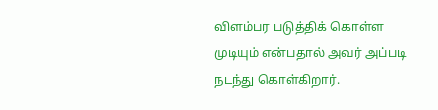விளம்பர படுத்திக் கொள்ள முடியும் என்பதால் அவர் அப்படி நடந்து கொள்கிறார்.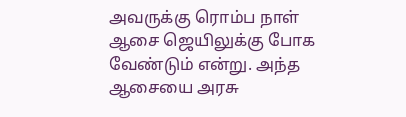அவருக்கு ரொம்ப நாள் ஆசை ஜெயிலுக்கு போக வேண்டும் என்று. அந்த ஆசையை அரசு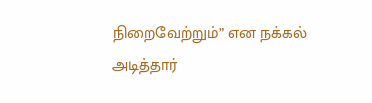நிறைவேற்றும்” என நக்கல் அடித்தார்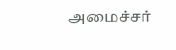அமைச்சர்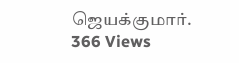ஜெயக்குமார்.
366 Views